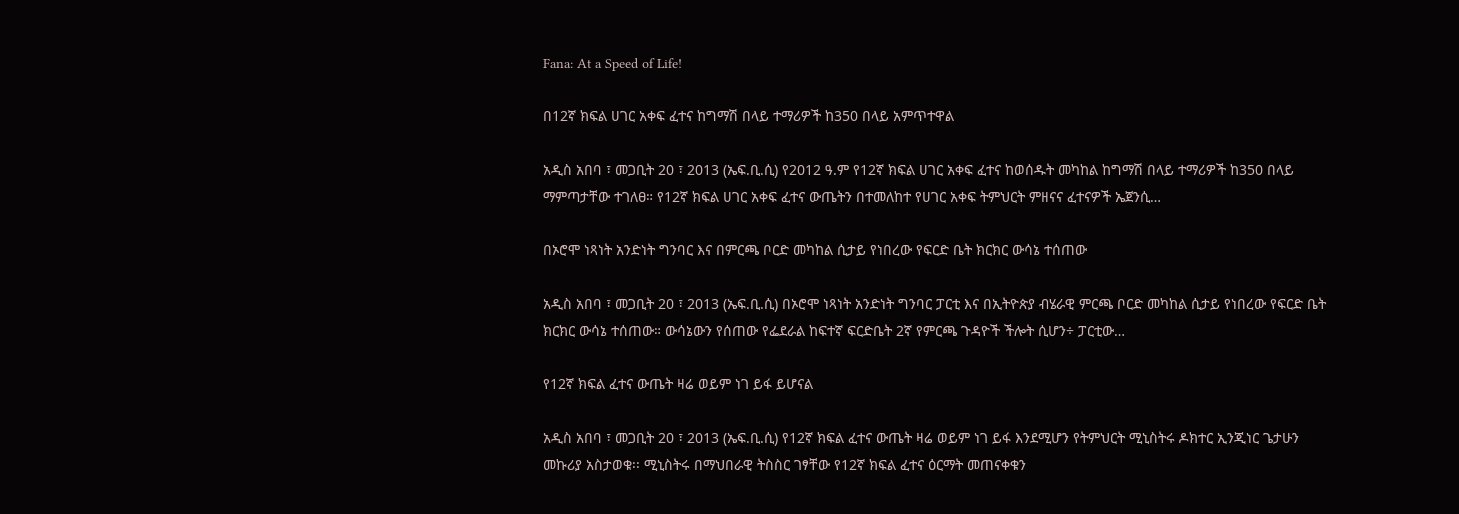Fana: At a Speed of Life!

በ12ኛ ክፍል ሀገር አቀፍ ፈተና ከግማሽ በላይ ተማሪዎች ከ350 በላይ አምጥተዋል

አዲስ አበባ ፣ መጋቢት 20 ፣ 2013 (ኤፍ.ቢ.ሲ) የ2012 ዓ.ም የ12ኛ ክፍል ሀገር አቀፍ ፈተና ከወሰዱት መካከል ከግማሽ በላይ ተማሪዎች ከ350 በላይ ማምጣታቸው ተገለፀ። የ12ኛ ክፍል ሀገር አቀፍ ፈተና ውጤትን በተመለከተ የሀገር አቀፍ ትምህርት ምዘናና ፈተናዎች ኤጀንሲ…

በኦሮሞ ነጻነት አንድነት ግንባር እና በምርጫ ቦርድ መካከል ሲታይ የነበረው የፍርድ ቤት ክርክር ውሳኔ ተሰጠው

አዲስ አበባ ፣ መጋቢት 20 ፣ 2013 (ኤፍ.ቢ.ሲ) በኦሮሞ ነጻነት አንድነት ግንባር ፓርቲ እና በኢትዮጵያ ብሄራዊ ምርጫ ቦርድ መካከል ሲታይ የነበረው የፍርድ ቤት ክርክር ውሳኔ ተሰጠው። ውሳኔውን የሰጠው የፌደራል ከፍተኛ ፍርድቤት 2ኛ የምርጫ ጉዳዮች ችሎት ሲሆን÷ ፓርቲው…

የ12ኛ ክፍል ፈተና ውጤት ዛሬ ወይም ነገ ይፋ ይሆናል

አዲስ አበባ ፣ መጋቢት 20 ፣ 2013 (ኤፍ.ቢ.ሲ) የ12ኛ ክፍል ፈተና ውጤት ዛሬ ወይም ነገ ይፋ እንደሚሆን የትምህርት ሚኒስትሩ ዶክተር ኢንጂነር ጌታሁን መኩሪያ አስታወቁ፡፡ ሚኒስትሩ በማህበራዊ ትስስር ገፃቸው የ12ኛ ክፍል ፈተና ዕርማት መጠናቀቁን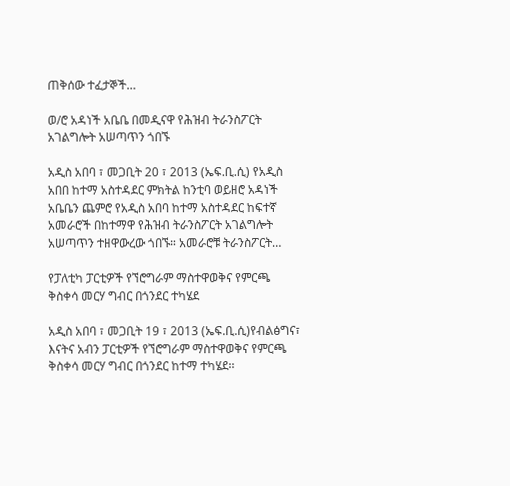ጠቅሰው ተፈታኞች…

ወ/ሮ አዳነች አቤቤ በመዲናዋ የሕዝብ ትራንስፖርት አገልግሎት አሠጣጥን ጎበኙ

አዲስ አበባ ፣ መጋቢት 20 ፣ 2013 (ኤፍ.ቢ.ሲ) የአዲስ አበበ ከተማ አስተዳደር ምክትል ከንቲባ ወይዘሮ አዳነች አቤቤን ጨምሮ የአዲስ አበባ ከተማ አስተዳደር ከፍተኛ አመራሮች በከተማዋ የሕዝብ ትራንስፖርት አገልግሎት አሠጣጥን ተዘዋውረው ጎበኙ። አመራሮቹ ትራንስፖርት…

የፓለቲካ ፓርቲዎች የኘሮግራም ማስተዋወቅና የምርጫ ቅስቀሳ መርሃ ግብር በጎንደር ተካሄደ

አዲስ አበባ ፣ መጋቢት 19 ፣ 2013 (ኤፍ.ቢ.ሲ)የብልፅግና፣ እናትና አብን ፓርቲዎች የኘሮግራም ማስተዋወቅና የምርጫ ቅስቀሳ መርሃ ግብር በጎንደር ከተማ ተካሄደ፡፡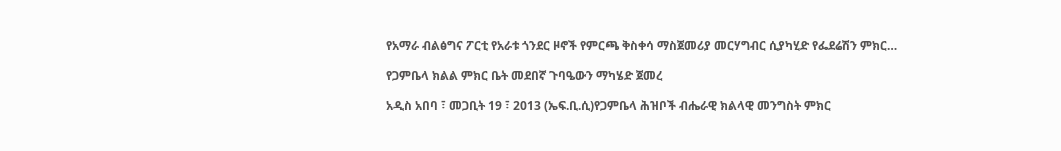የአማራ ብልፅግና ፖርቲ የአራቱ ጎንደር ዞኖች የምርጫ ቅስቀሳ ማስጀመሪያ መርሃግብር ሲያካሂድ የፌደሬሽን ምክር…

የጋምቤላ ክልል ምክር ቤት መደበኛ ጉባዔውን ማካሄድ ጀመረ

አዲስ አበባ ፣ መጋቢት 19 ፣ 2013 (ኤፍ.ቢ.ሲ)የጋምቤላ ሕዝቦች ብሔራዊ ክልላዊ መንግስት ምክር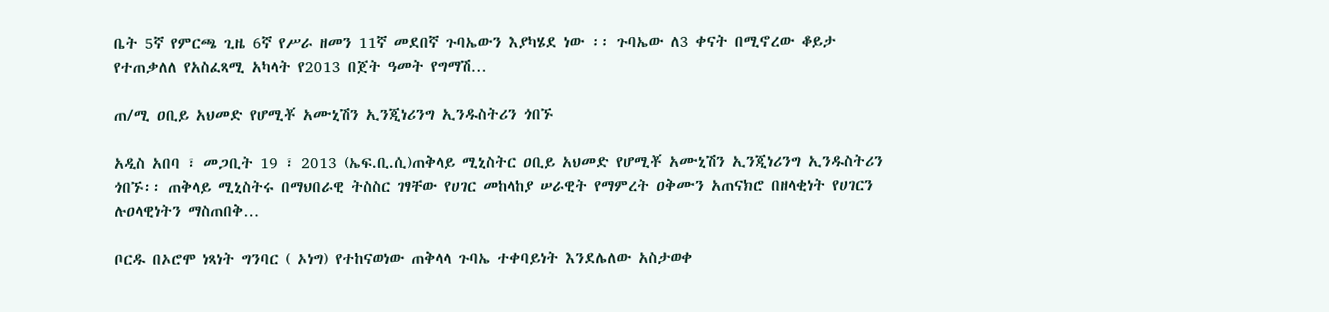ቤት 5ኛ የምርጫ ጊዜ 6ኛ የሥራ ዘመን 11ኛ መደበኛ ጉባኤውን እያካሄደ ነው ፡፡ ጉባኤው ለ3 ቀናት በሚኖረው ቆይታ የተጠቃለለ የአስፈጻሚ አካላት የ2013 በጀት ዓመት የግማሽ…

ጠ/ሚ ዐቢይ አህመድ የሆሚቾ አሙኒሽን ኢንጂነሪንግ ኢንዱስትሪን ጎበኙ

አዲስ አበባ ፣ መጋቢት 19 ፣ 2013 (ኤፍ.ቢ.ሲ)ጠቅላይ ሚኒስትር ዐቢይ አህመድ የሆሚቾ አሙኒሽን ኢንጂነሪንግ ኢንዱስትሪን ጎበኙ፡፡ ጠቅላይ ሚኒስትሩ በማህበራዊ ትስስር ገፃቸው የሀገር መከላከያ ሠራዊት የማምረት ዐቅሙን አጠናክሮ በዘላቂነት የሀገርን ሉዐላዊነትን ማስጠበቅ…

ቦርዱ በኦሮሞ ነጻነት ግንባር ( ኦነግ) የተከናወነው ጠቅላላ ጉባኤ ተቀባይነት እንደሌለው አስታወቀ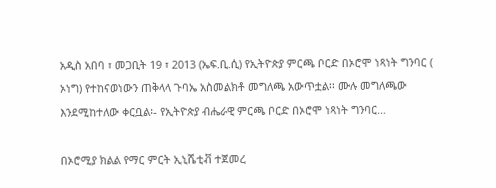አዲስ አበባ ፣ መጋቢት 19 ፣ 2013 (ኤፍ.ቢ.ሲ) የኢትዮጵያ ምርጫ ቦርድ በኦሮሞ ነጻነት ግንባር ( ኦነግ) የተከናወነውን ጠቅላላ ጉባኤ አስመልክቶ መግለጫ አውጥቷል፡፡ ሙሉ መግለጫው እንደሚከተለው ቀርቧል፡- የኢትዮጵያ ብሔራዊ ምርጫ ቦርድ በኦሮሞ ነጻነት ግንባር…

በኦሮሚያ ክልል የማር ምርት ኢኒሼቲቭ ተጀመረ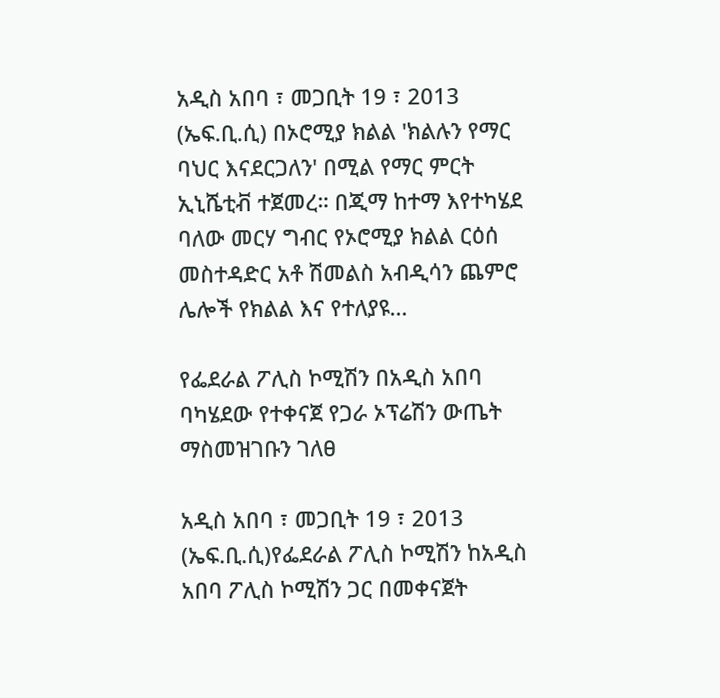አዲስ አበባ ፣ መጋቢት 19 ፣ 2013 (ኤፍ.ቢ.ሲ) በኦሮሚያ ክልል 'ክልሉን የማር ባህር እናደርጋለን' በሚል የማር ምርት ኢኒሼቲቭ ተጀመረ። በጂማ ከተማ እየተካሄደ ባለው መርሃ ግብር የኦሮሚያ ክልል ርዕሰ መስተዳድር አቶ ሽመልስ አብዲሳን ጨምሮ ሌሎች የክልል እና የተለያዩ…

የፌደራል ፖሊስ ኮሚሽን በአዲስ አበባ ባካሄደው የተቀናጀ የጋራ ኦፕሬሽን ውጤት ማስመዝገቡን ገለፀ

አዲስ አበባ ፣ መጋቢት 19 ፣ 2013 (ኤፍ.ቢ.ሲ)የፌደራል ፖሊስ ኮሚሽን ከአዲስ አበባ ፖሊስ ኮሚሽን ጋር በመቀናጀት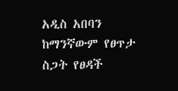አዲስ አበባን ከማንኛውም የፀጥታ ስጋት የፀዳች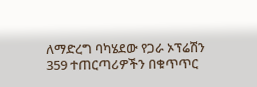ለማድረግ ባካሄደው የጋራ ኦፕሬሽን 359 ተጠርጣሪዎችን በቁጥጥር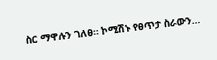ስር ማዋሉን ገለፀ። ኮሚሽኑ የፀጥታ ስራውን…